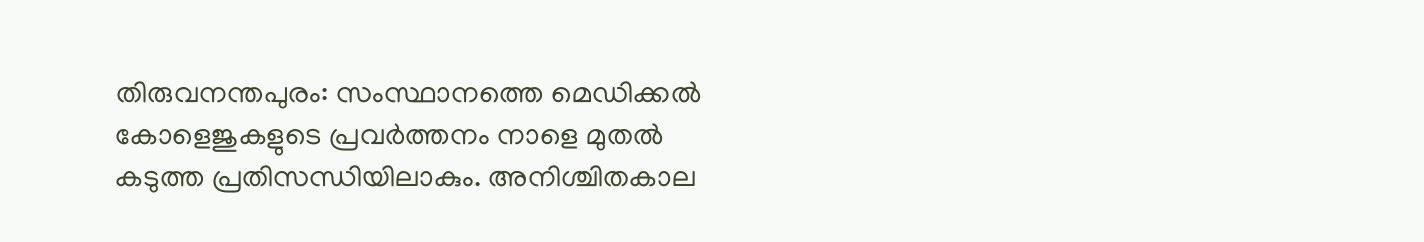തിരുവനന്തപുരം: സംസ്ഥാനത്തെ മെഡിക്കൽ കോളെജുകളുടെ പ്രവർത്തനം നാളെ മുതൽ കടുത്ത പ്രതിസന്ധിയിലാകും. അനിശ്ചിതകാല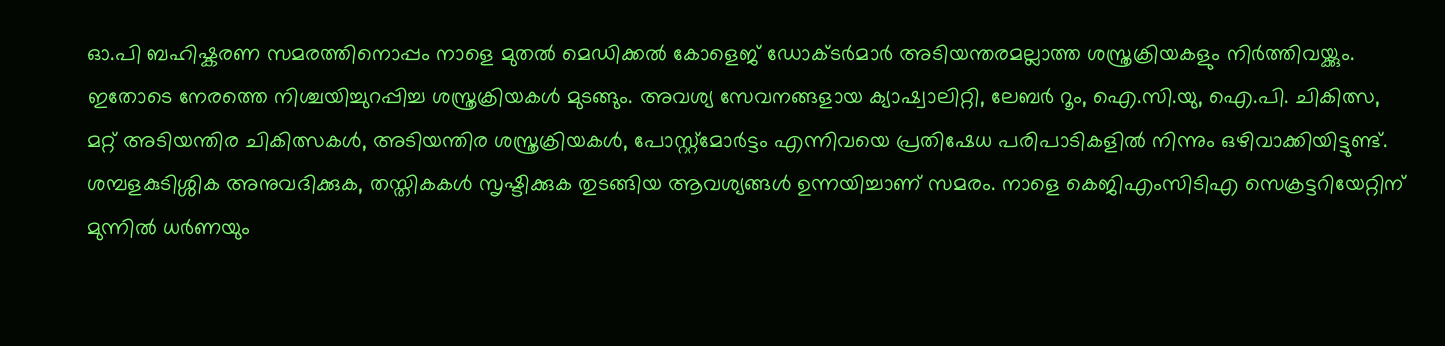ഓ.പി ബഹിഷ്കരണ സമരത്തിനൊപ്പം നാളെ മുതൽ മെഡിക്കൽ കോളെജ് ഡോക്ടർമാർ അടിയന്തരമല്ലാത്ത ശസ്ത്രക്രിയകളും നിർത്തിവയ്ക്കും. ഇതോടെ നേരത്തെ നിശ്ചയിച്ചുറപ്പിച്ച ശസ്ത്രക്രിയകൾ മുടങ്ങും. അവശ്യ സേവനങ്ങളായ ക്യാഷ്വാലിറ്റി, ലേബർ റൂം, ഐ.സി.യു, ഐ.പി. ചികിത്സ, മറ്റ് അടിയന്തിര ചികിത്സകൾ, അടിയന്തിര ശസ്ത്രക്രിയകൾ, പോസ്റ്റ്മോർട്ടം എന്നിവയെ പ്രതിഷേധ പരിപാടികളിൽ നിന്നും ഒഴിവാക്കിയിട്ടുണ്ട്. ശമ്പളകുടിശ്ശിക അനുവദിക്കുക, തസ്തികകൾ സൃഷ്ടിക്കുക തുടങ്ങിയ ആവശ്യങ്ങൾ ഉന്നയിച്ചാണ് സമരം. നാളെ കെജിഎംസിടിഎ സെക്രട്ടറിയേറ്റിന് മുന്നിൽ ധർണയും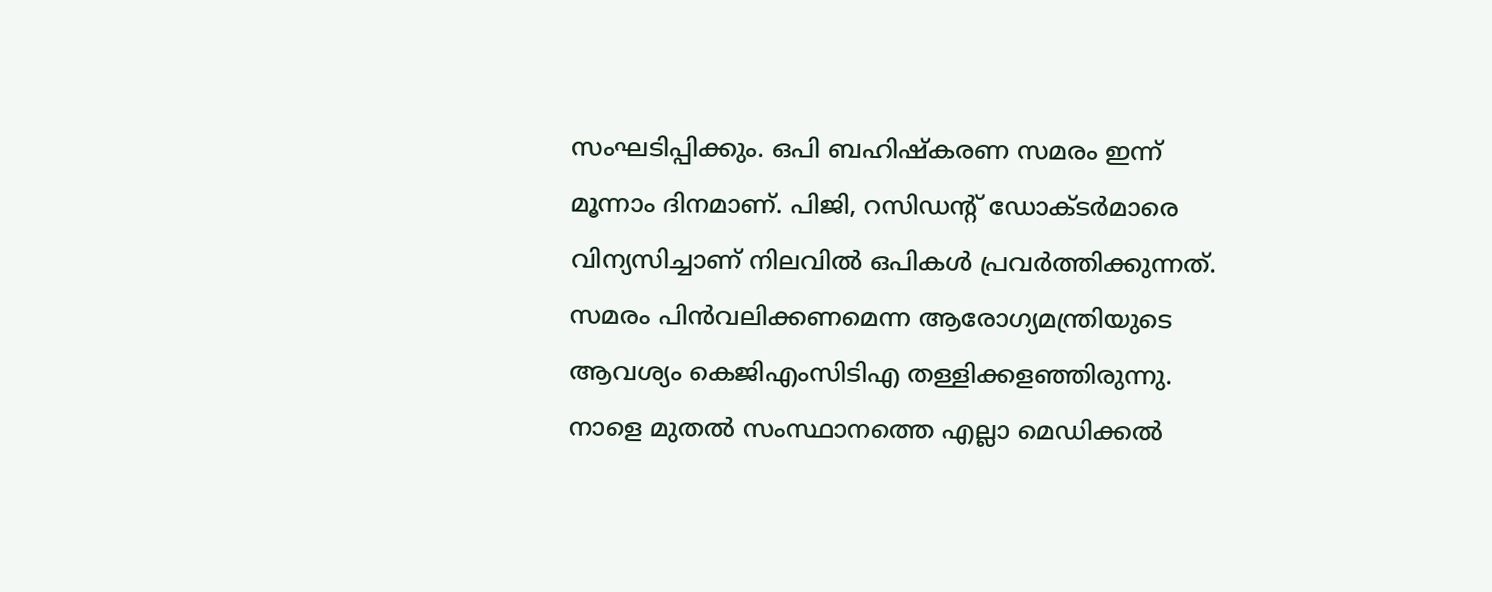സംഘടിപ്പിക്കും. ഒപി ബഹിഷ്കരണ സമരം ഇന്ന് മൂന്നാം ദിനമാണ്. പിജി, റസിഡന്റ് ഡോക്ടർമാരെ വിന്യസിച്ചാണ് നിലവിൽ ഒപികൾ പ്രവർത്തിക്കുന്നത്. സമരം പിൻവലിക്കണമെന്ന ആരോഗ്യമന്ത്രിയുടെ ആവശ്യം കെജിഎംസിടിഎ തള്ളിക്കളഞ്ഞിരുന്നു.
നാളെ മുതൽ സംസ്ഥാനത്തെ എല്ലാ മെഡിക്കൽ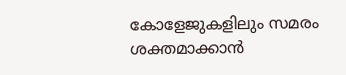കോളേജുകളിലും സമരം ശക്തമാക്കാൻ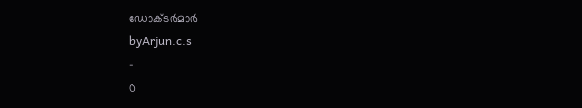ഡോക്ടർമാർ
byArjun.c.s
-
0